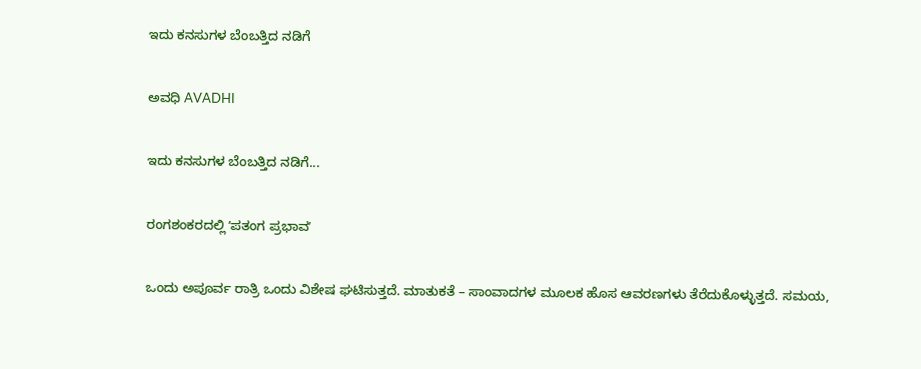ಇದು ಕನಸುಗಳ ಬೆಂಬತ್ತಿದ ನಡಿಗೆ‍

ಅವಧಿ AVADHI

ಇದು ಕನಸುಗಳ ಬೆಂಬತ್ತಿದ ನಡಿಗೆ...

ರಂಗಶಂಕರದಲ್ಲಿ ʼಪತಂಗ ಪ್ರಭಾವʼ

ಒಂದು ಅಪೂರ್ವ ರಾತ್ರಿ ಒಂದು ವಿಶೇಷ ಘಟಿಸುತ್ತದೆ. ಮಾತುಕತೆ – ಸಾಂವಾದಗಳ ಮೂಲಕ ಹೊಸ ಆವರಣಗಳು ತೆರೆದುಕೊಳ್ಳುತ್ತದೆ. ಸಮಯ,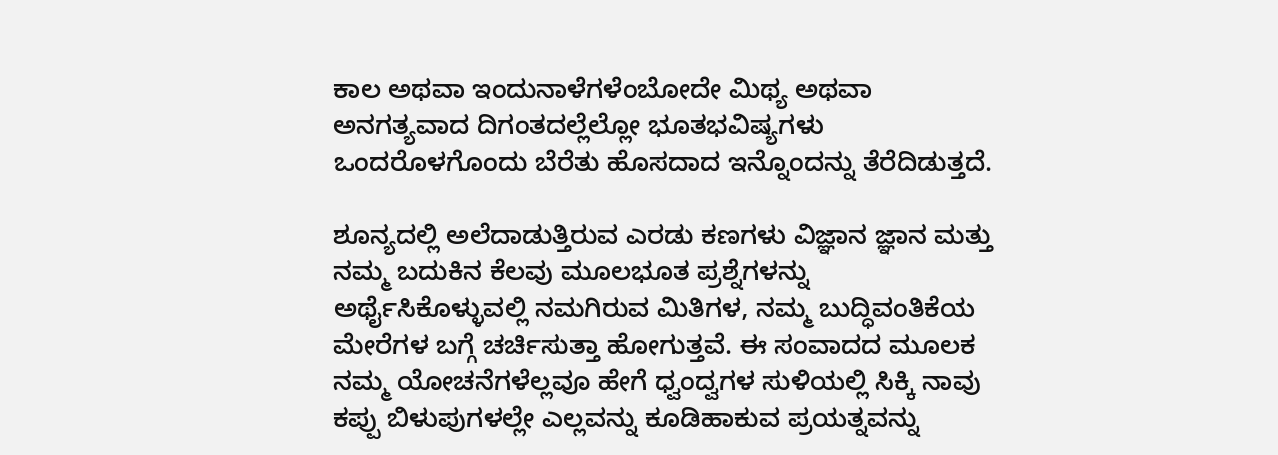ಕಾಲ ಅಥವಾ ಇಂದುನಾಳೆಗಳೆಂಬೋದೇ ಮಿಥ್ಯ ಅಥವಾ ಅನಗತ್ಯವಾದ ದಿಗಂತದಲ್ಲೆಲ್ಲೋ ಭೂತಭವಿಷ್ಯಗಳು ಒಂದರೊಳಗೊಂದು ಬೆರೆತು ಹೊಸದಾದ ಇನ್ನೊಂದನ್ನು ತೆರೆದಿಡುತ್ತದೆ.

ಶೂನ್ಯದಲ್ಲಿ ಅಲೆದಾಡುತ್ತಿರುವ ಎರಡು ಕಣಗಳು ವಿಜ್ಞಾನ ಜ್ಞಾನ ಮತ್ತು ನಮ್ಮ ಬದುಕಿನ ಕೆಲವು ಮೂಲಭೂತ ಪ್ರಶ್ನೆಗಳನ್ನು ಅರ್ಥೈಸಿಕೊಳ್ಳುವಲ್ಲಿ ನಮಗಿರುವ ಮಿತಿಗಳ, ನಮ್ಮ ಬುದ್ಧಿವಂತಿಕೆಯ ಮೇರೆಗಳ ಬಗ್ಗೆ ಚರ್ಚಿಸುತ್ತಾ ಹೋಗುತ್ತವೆ. ಈ ಸಂವಾದದ ಮೂಲಕ ನಮ್ಮ ಯೋಚನೆಗಳೆಲ್ಲವೂ ಹೇಗೆ ಧ್ವಂದ್ವಗಳ ಸುಳಿಯಲ್ಲಿ ಸಿಕ್ಕಿ ನಾವು ಕಪ್ಪು ಬಿಳುಪುಗಳಲ್ಲೇ ಎಲ್ಲವನ್ನು ಕೂಡಿಹಾಕುವ ಪ್ರಯತ್ನವನ್ನು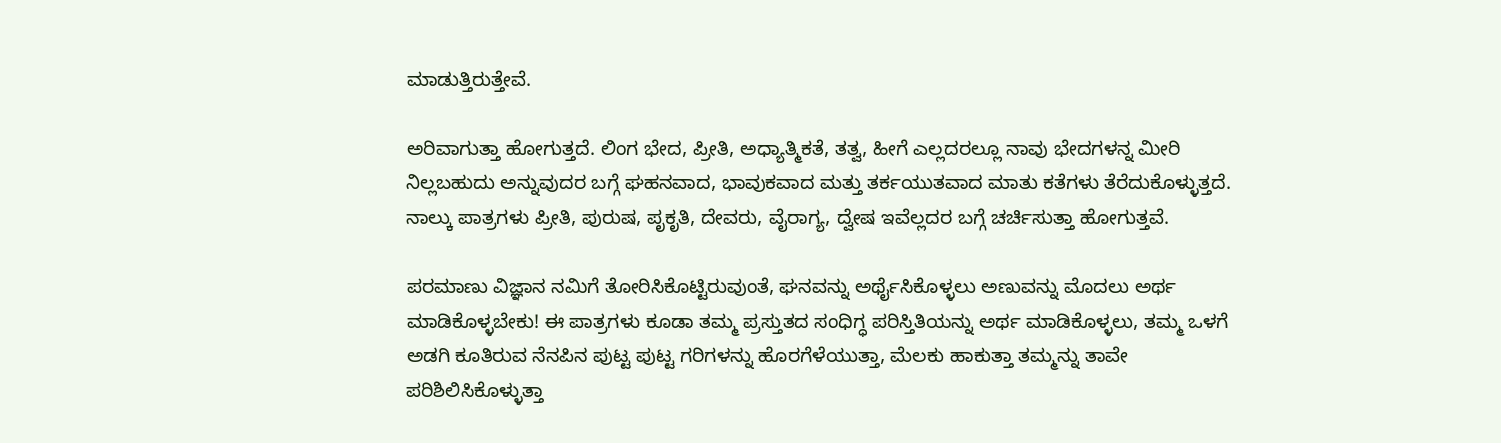ಮಾಡುತ್ತಿರುತ್ತೇವೆ.

ಅರಿವಾಗುತ್ತಾ ಹೋಗುತ್ತದೆ. ಲಿಂಗ ಭೇದ, ಪ್ರೀತಿ, ಅಧ್ಯಾತ್ಮಿಕತೆ, ತತ್ವ, ಹೀಗೆ ಎಲ್ಲದರಲ್ಲೂ ನಾವು ಭೇದಗಳನ್ನ ಮೀರಿ ನಿಲ್ಲಬಹುದು ಅನ್ನುವುದರ ಬಗ್ಗೆ ಘಹನವಾದ, ಭಾವುಕವಾದ ಮತ್ತು ತರ್ಕಯುತವಾದ ಮಾತು ಕತೆಗಳು ತೆರೆದುಕೊಳ್ಳುತ್ತದೆ. ನಾಲ್ಕು ಪಾತ್ರಗಳು ಪ್ರೀತಿ, ಪುರುಷ, ಪೃಕೃತಿ, ದೇವರು, ವೈರಾಗ್ಯ, ದ್ವೇಷ ಇವೆಲ್ಲದರ ಬಗ್ಗೆ ಚರ್ಚಿಸುತ್ತಾ ಹೋಗುತ್ತವೆ.

ಪರಮಾಣು ವಿಜ್ಞಾನ ನಮಿಗೆ ತೋರಿಸಿಕೊಟ್ಟಿರುವುಂತೆ, ಘನವನ್ನು ಅರ್ಥೈಸಿಕೊಳ್ಳಲು ಅಣುವನ್ನು ಮೊದಲು ಅರ್ಥ ಮಾಡಿಕೊಳ್ಳಬೇಕು! ಈ ಪಾತ್ರಗಳು ಕೂಡಾ ತಮ್ಮ ಪ್ರಸ್ತುತದ ಸಂಧಿಗ್ಧ ಪರಿಸ್ತಿತಿಯನ್ನು ಅರ್ಥ ಮಾಡಿಕೊಳ್ಳಲು, ತಮ್ಮ ಒಳಗೆ ಅಡಗಿ ಕೂತಿರುವ ನೆನಪಿನ ಪುಟ್ಟ ಪುಟ್ಟ ಗರಿಗಳನ್ನು ಹೊರಗೆಳೆಯುತ್ತಾ, ಮೆಲಕು ಹಾಕುತ್ತಾ ತಮ್ಮನ್ನು ತಾವೇ ಪರಿಶಿಲಿಸಿಕೊಳ್ಳುತ್ತಾ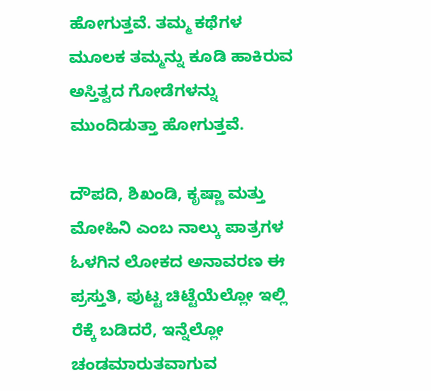ಹೋಗುತ್ತವೆ. ತಮ್ಮ ಕಥೆಗಳ ಮೂಲಕ ತಮ್ಮನ್ನು ಕೂಡಿ ಹಾಕಿರುವ ಅಸ್ತಿತ್ವದ ಗೋಡೆಗಳನ್ನು ಮುಂದಿಡುತ್ತಾ ಹೋಗುತ್ತವೆ.

ದೌಪದಿ, ಶಿಖಂಡಿ, ಕೃಷ್ಣಾ ಮತ್ತು ಮೋಹಿನಿ ಎಂಬ ನಾಲ್ಕು ಪಾತ್ರಗಳ ಓಳಗಿನ ಲೋಕದ ಅನಾವರಣ ಈ ಪ್ರಸ್ತುತಿ, ಪುಟ್ಟ ಚಿಟ್ಟೆಯೆಲ್ಲೋ ಇಲ್ಲಿ ರೆಕ್ಕೆ ಬಡಿದರೆ, ಇನ್ನೆಲ್ಲೋ ಚಂಡಮಾರುತವಾಗುವ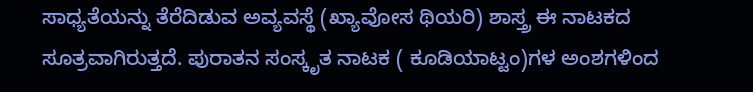ಸಾಧ್ಯತೆಯನ್ನು ತೆರೆದಿಡುವ ಅವ್ಯವಸ್ಥೆ (ಖ್ಯಾವೋಸ ಥಿಯರಿ) ಶಾಸ್ತ್ರ ಈ ನಾಟಕದ ಸೂತ್ರವಾಗಿರುತ್ತದೆ. ಪುರಾತನ ಸಂಸ್ಕೃತ ನಾಟಕ ( ಕೂಡಿಯಾಟ್ಟಂ)ಗಳ ಅಂಶಗಳಿಂದ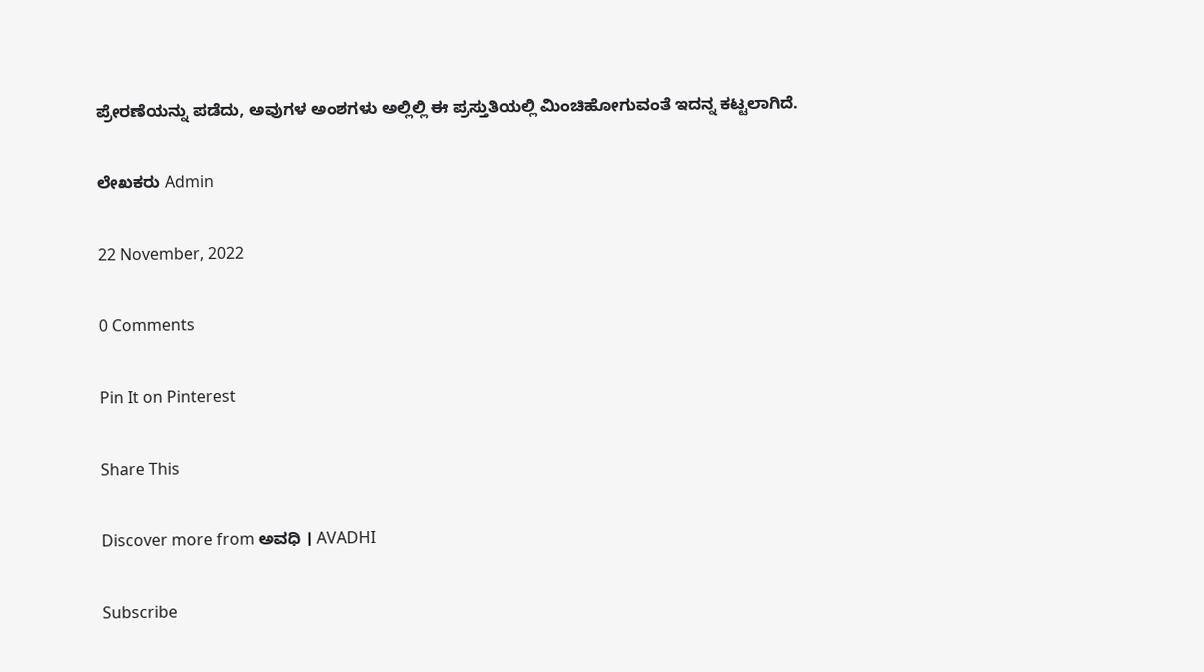ಪ್ರೇರಣೆಯನ್ನು ಪಡೆದು, ಅವುಗಳ ಅಂಶಗಳು ಅಲ್ಲಿಲ್ಲಿ ಈ ಪ್ರಸ್ತುತಿಯಲ್ಲಿ ಮಿಂಚಿಹೋಗುವಂತೆ ಇದನ್ನ ಕಟ್ಟಲಾಗಿದೆ.

ಲೇಖಕರು Admin

22 November, 2022

0 Comments

Pin It on Pinterest

Share This

Discover more from ಅವಧಿ । AVADHI

Subscribe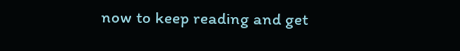now to keep reading and get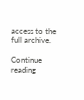access to the full archive.

Continue reading